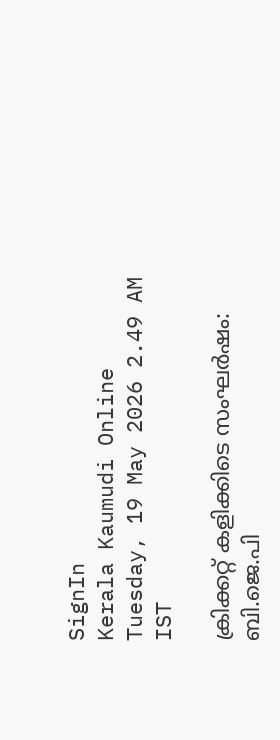SignIn
Kerala Kaumudi Online
Tuesday, 19 May 2026 2.49 AM IST

ക്രിക്കറ്റ് കളിക്കിടെ സംഘർഷം: ബി.ജെ.പി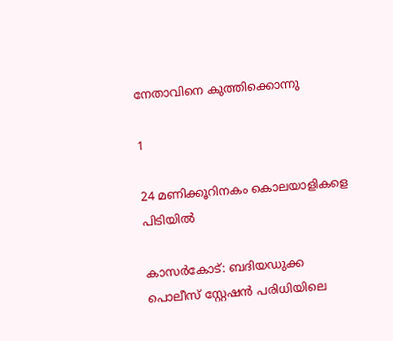നേതാവിനെ കുത്തിക്കൊന്നു

1

24 മണിക്കൂറിനകം കൊലയാളികളെ പിടിയിൽ

കാസർകോട്: ബദിയഡുക്ക പൊലീസ് സ്റ്റേഷൻ പരിധിയിലെ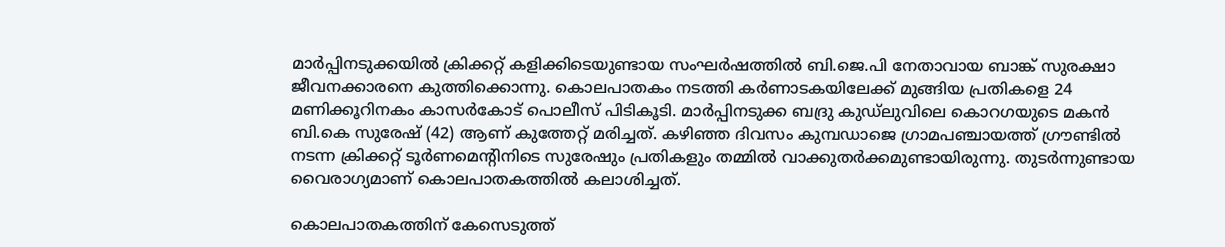മാർപ്പിനടുക്കയിൽ ക്രിക്കറ്റ് കളിക്കിടെയുണ്ടായ സംഘർഷത്തിൽ ബി.ജെ.പി നേതാവായ ബാങ്ക് സുരക്ഷാ ജീവനക്കാരനെ കുത്തിക്കൊന്നു. കൊലപാതകം നടത്തി കർണാടകയിലേക്ക് മുങ്ങിയ പ്രതികളെ 24 മണിക്കൂറിനകം കാസർകോട് പൊലീസ് പിടികൂടി. മാർപ്പിനടുക്ക ബദ്രു കുഡ്‌ലുവിലെ കൊറഗയുടെ മകൻ ബി.കെ സുരേഷ് (42) ആണ് കുത്തേറ്റ് മരിച്ചത്. കഴിഞ്ഞ ദിവസം കുമ്പഡാജെ ഗ്രാമപഞ്ചായത്ത് ഗ്രൗണ്ടിൽ നടന്ന ക്രിക്കറ്റ് ടൂർണമെന്റിനിടെ സുരേഷും പ്രതികളും തമ്മിൽ വാക്കുതർക്കമുണ്ടായിരുന്നു. തുടർന്നുണ്ടായ വൈരാഗ്യമാണ് കൊലപാതകത്തിൽ കലാശിച്ചത്.

കൊലപാതകത്തിന് കേസെടുത്ത്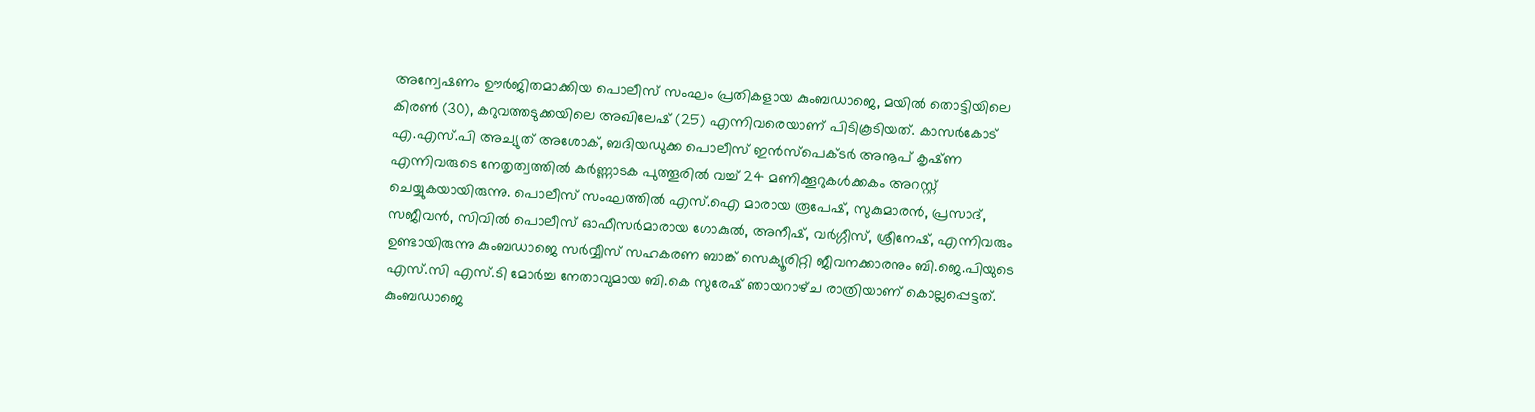അന്വേഷണം ഊർജിതമാക്കിയ പൊലീസ് സംഘം പ്രതികളായ കുംബഡാജെ, മയിൽ തൊട്ടിയിലെ കിരൺ (30), കറുവത്തടുക്കയിലെ അഖിലേഷ് (25) എന്നിവരെയാണ് പിടികൂടിയത്. കാസർകോട് എ.എസ്.പി അച്യുത് അശോക്, ബദിയഡുക്ക പൊലീസ് ഇൻസ്പെക്ടർ അനൂപ് കൃഷ്‌ണ എന്നിവരുടെ നേതൃത്വത്തിൽ കർണ്ണാടക പുത്തൂരിൽ വച്ച് 24 മണിക്കൂറുകൾക്കകം അറസ്റ്റ് ചെയ്യുകയായിരുന്നു. പൊലീസ് സംഘത്തിൽ എസ്.ഐ മാരായ രൂപേഷ്, സുകുമാരൻ, പ്രസാദ്, സജീവൻ, സിവിൽ പൊലീസ് ഓഫീസർമാരായ ഗോകുൽ, അനീഷ്, വർഗ്ഗീസ്, ശ്രീനേഷ്, എന്നിവരും ഉണ്ടായിരുന്നു കുംബഡാജെ സർവ്വീസ് സഹകരണ ബാങ്ക് സെക്യൂരിറ്റി ജീവനക്കാരനും ബി.ജെ.പിയുടെ എസ്.സി എസ്.ടി മോർച്ച നേതാവുമായ ബി.കെ സുരേഷ് ഞായറാഴ്‌ച രാത്രിയാണ് കൊല്ലപ്പെട്ടത്. കുംബഡാജെ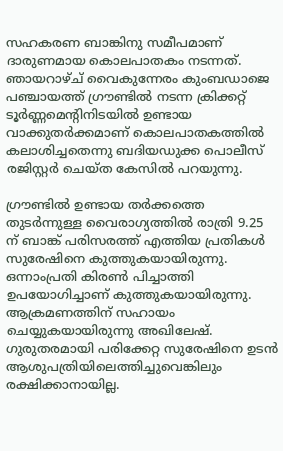സഹകരണ ബാങ്കിനു സമീപമാണ് ദാരുണമായ കൊലപാതകം നടന്നത്. ഞായറാഴ്ച്‌ വൈകുന്നേരം കുംബഡാജെ പഞ്ചായത്ത് ഗ്രൗണ്ടിൽ നടന്ന ക്രിക്കറ്റ് ടൂർണ്ണമെന്റിനിടയിൽ ഉണ്ടായ വാക്കുതർക്കമാണ് കൊലപാതകത്തിൽ കലാശിച്ചതെന്നു ബദിയഡുക്ക പൊലീസ് രജിസ്റ്റർ ചെയ്‌ത കേസിൽ പറയുന്നു.

ഗ്രൗണ്ടിൽ ഉണ്ടായ തർക്കത്തെ തുടർന്നുള്ള വൈരാഗ്യത്തിൽ രാത്രി 9.25 ന് ബാങ്ക് പരിസരത്ത് എത്തിയ പ്രതികൾ സുരേഷിനെ കുത്തുകയായിരുന്നു. ഒന്നാംപ്രതി കിരൺ പിച്ചാത്തി ഉപയോഗിച്ചാണ് കുത്തുകയായിരുന്നു. ആക്രമണത്തിന് സഹായം ചെയ്യുകയായിരുന്നു അഖിലേഷ്. ഗുരുതരമായി പരിക്കേറ്റ സുരേഷിനെ ഉടൻ ആശുപത്രിയിലെത്തിച്ചുവെങ്കിലും രക്ഷിക്കാനായില്ല.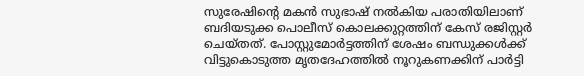സുരേഷിന്റെ മകൻ സുഭാഷ് നൽകിയ പരാതിയിലാണ് ബദിയടുക്ക പൊലീസ് കൊലക്കുറ്റത്തിന് കേസ് രജിസ്റ്റർ ചെയ്തത്. പോസ്റ്റുമോർട്ടത്തിന് ശേഷം ബന്ധുക്കൾക്ക് വിട്ടുകൊടുത്ത മൃതദേഹത്തിൽ നൂറുകണക്കിന് പാർട്ടി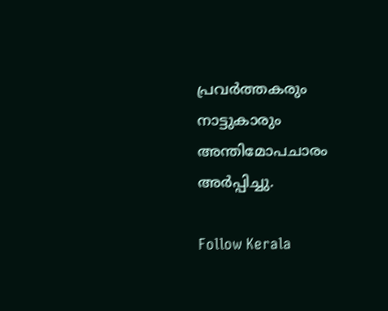പ്രവർത്തകരും നാട്ടുകാരും അന്തിമോപചാരം അർപ്പിച്ചു.

Follow Kerala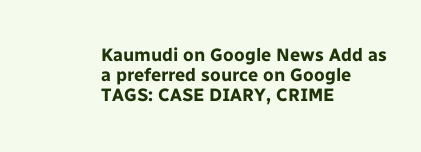Kaumudi on Google News Add as a preferred source on Google
TAGS: CASE DIARY, CRIME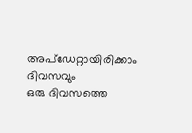അപ്ഡേറ്റായിരിക്കാം ദിവസവും
ഒരു ദിവസത്തെ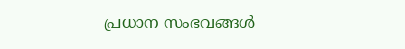പ്രധാന സംഭവങ്ങൾ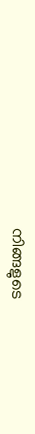നിങ്ങളുടെ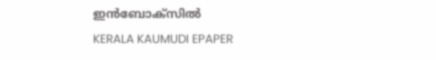ഇൻബോക്സിൽ
KERALA KAUMUDI EPAPER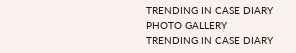TRENDING IN CASE DIARY
PHOTO GALLERY
TRENDING IN CASE DIARY